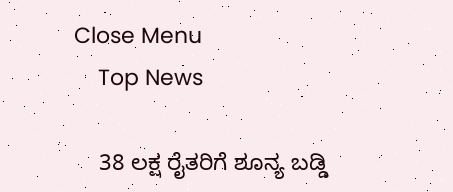Close Menu
    Top News

    38 ಲಕ್ಷ ರೈತರಿಗೆ ಶೂನ್ಯ ಬಡ್ಡಿ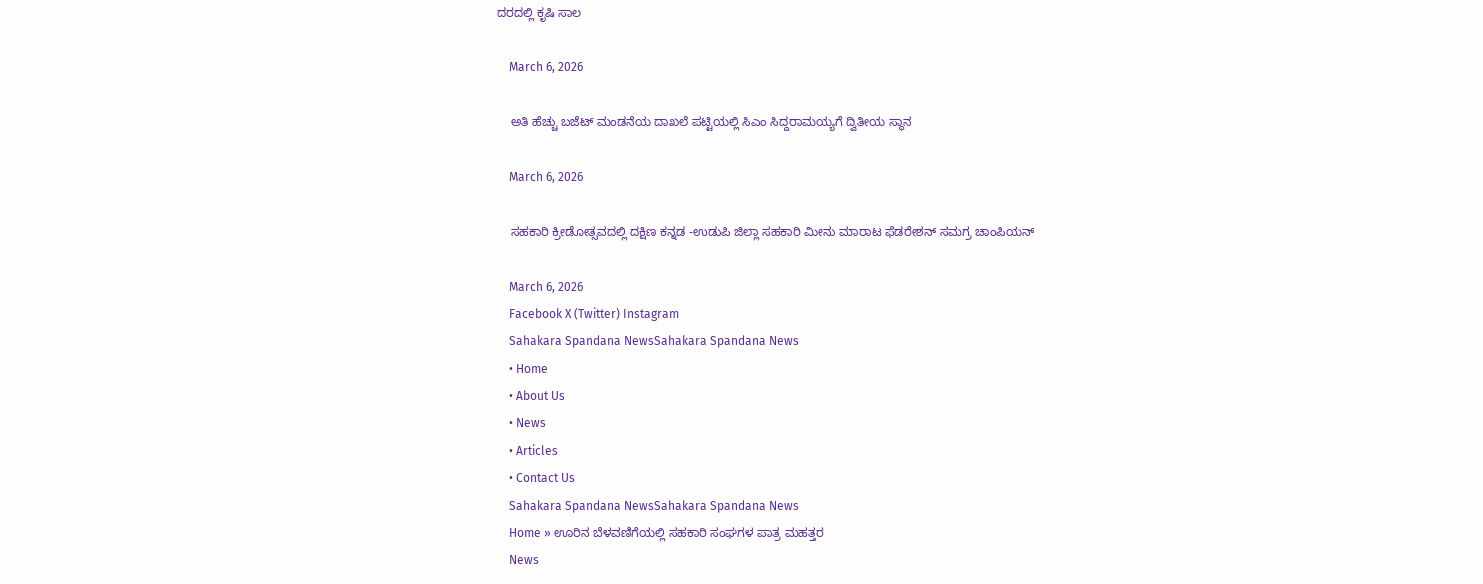ದರದಲ್ಲಿ ಕೃಷಿ ಸಾಲ

    March 6, 2026

    ಅತಿ ಹೆಚ್ಚು ಬಜೆಟ್‌ ಮಂಡನೆಯ ದಾಖಲೆ ಪಟ್ಟಿಯಲ್ಲಿ ಸಿಎಂ ಸಿದ್ದರಾಮಯ್ಯಗೆ ದ್ವಿತೀಯ ಸ್ಥಾನ

    March 6, 2026

    ಸಹಕಾರಿ ಕ್ರೀಡೋತ್ಸವದಲ್ಲಿ ದಕ್ಷಿಣ ಕನ್ನಡ -ಉಡುಪಿ ಜಿಲ್ಲಾ ಸಹಕಾರಿ ಮೀನು ಮಾರಾಟ ಫೆಡರೇಶನ್‌ ಸಮಗ್ರ ಚಾಂಪಿಯನ್‌

    March 6, 2026
    Facebook X (Twitter) Instagram
    Sahakara Spandana NewsSahakara Spandana News
    • Home
    • About Us
    • News
    • Articles
    • Contact Us
    Sahakara Spandana NewsSahakara Spandana News
    Home » ಊರಿನ ಬೆಳವಣಿಗೆಯಲ್ಲಿ ಸಹಕಾರಿ ಸಂಘಗಳ ಪಾತ್ರ ಮಹತ್ತರ
    News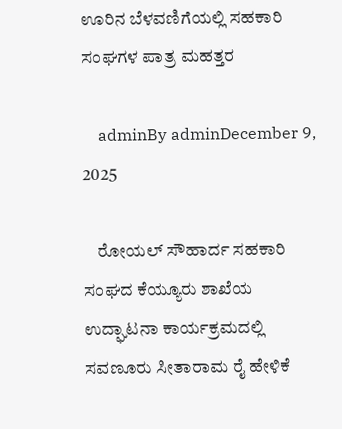ಊರಿನ ಬೆಳವಣಿಗೆಯಲ್ಲಿ ಸಹಕಾರಿ ಸಂಘಗಳ ಪಾತ್ರ ಮಹತ್ತರ

    adminBy adminDecember 9, 2025

    ರೋಯಲ್‌ ಸೌಹಾರ್ದ ಸಹಕಾರಿ ಸಂಘದ ಕೆಯ್ಯೂರು ಶಾಖೆಯ ಉದ್ಘಾಟನಾ ಕಾರ್ಯಕ್ರಮದಲ್ಲಿ ಸವಣೂರು ಸೀತಾರಾಮ ರೈ ಹೇಳಿಕೆ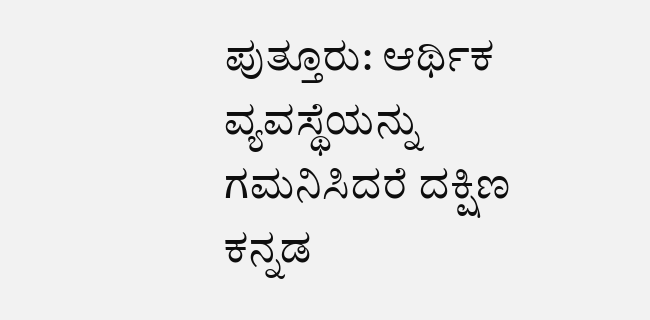ಪುತ್ತೂರು: ಆರ್ಥಿಕ ವ್ಯವಸ್ಥೆಯನ್ನು ಗಮನಿಸಿದರೆ ದಕ್ಷಿಣ ಕನ್ನಡ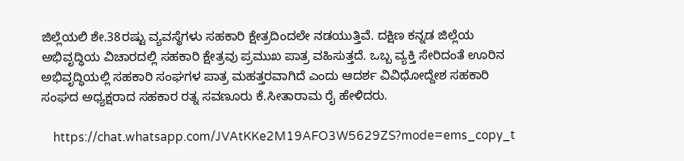ಜಿಲ್ಲೆಯಲಿ ಶೇ.38ರಷ್ಟು ವ್ಯವಸ್ಥೆಗಳು ಸಹಕಾರಿ ಕ್ಷೇತ್ರದಿಂದಲೇ ನಡಯುತ್ತಿವೆ. ದಕ್ಷಿಣ ಕನ್ನಡ ಜಿಲ್ಲೆಯ ಅಭಿವೃದ್ಧಿಯ ವಿಚಾರದಲ್ಲಿ ಸಹಕಾರಿ ಕ್ಷೇತ್ರವು ಪ್ರಮುಖ ಪಾತ್ರ ವಹಿಸುತ್ತದೆ. ಒಬ್ಬ ವ್ಯಕ್ತಿ ಸೇರಿದಂತೆ ಊರಿನ ಅಭಿವೃದ್ಧಿಯಲ್ಲಿ ಸಹಕಾರಿ ಸಂಘಗಳ ಪಾತ್ರ ಮಹತ್ತರವಾಗಿದೆ ಎಂದು ಆದರ್ಶ ವಿವಿಧೋದ್ದೇಶ ಸಹಕಾರಿ ಸಂಘದ ಅಧ್ಯಕ್ಷರಾದ ಸಹಕಾರ ರತ್ನ ಸವಣೂರು ಕೆ.ಸೀತಾರಾಮ ರೈ ಹೇಳಿದರು.

    https://chat.whatsapp.com/JVAtKKe2M19AFO3W5629ZS?mode=ems_copy_t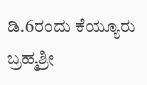ಡಿ.6ರಂದು ಕೆಯ್ಯೂರು ಬ್ರಹ್ಮಶ್ರೀ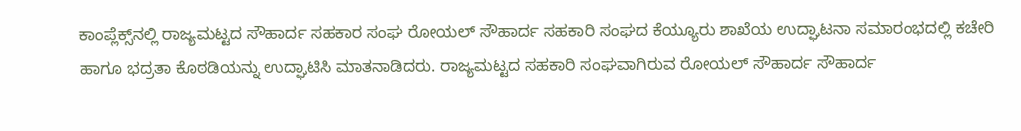ಕಾಂಪ್ಲೆಕ್ಸ್‌ನಲ್ಲಿ ರಾಜ್ಯಮಟ್ಟದ ಸೌಹಾರ್ದ ಸಹಕಾರ ಸಂಘ ರೋಯಲ್‌ ಸೌಹಾರ್ದ ಸಹಕಾರಿ ಸಂಘದ ಕೆಯ್ಯೂರು ಶಾಖೆಯ ಉದ್ಘಾಟನಾ ಸಮಾರಂಭದಲ್ಲಿ ಕಚೇರಿ ಹಾಗೂ ಭದ್ರತಾ ಕೊಠಡಿಯನ್ನು ಉದ್ಘಾಟಿಸಿ ಮಾತನಾಡಿದರು. ರಾಜ್ಯಮಟ್ಟದ ಸಹಕಾರಿ ಸಂಘವಾಗಿರುವ ರೋಯಲ್‌ ಸೌಹಾರ್ದ ಸೌಹಾರ್ದ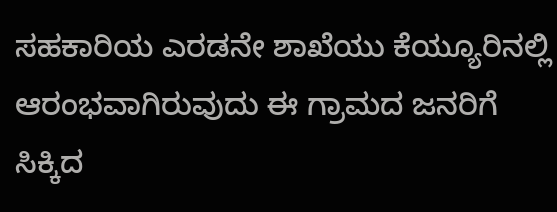ಸಹಕಾರಿಯ ಎರಡನೇ ಶಾಖೆಯು ಕೆಯ್ಯೂರಿನಲ್ಲಿ ಆರಂಭವಾಗಿರುವುದು ಈ ಗ್ರಾಮದ ಜನರಿಗೆ ಸಿಕ್ಕಿದ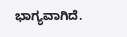ಭಾಗ್ಯವಾಗಿದೆ.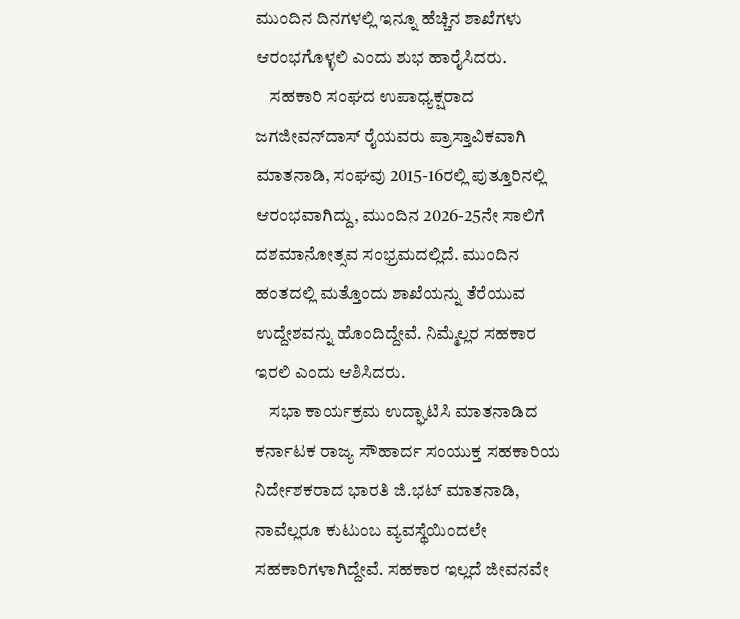ಮುಂದಿನ ದಿನಗಳಲ್ಲಿ ಇನ್ನೂ ಹೆಚ್ಚಿನ ಶಾಖೆಗಳು ಆರಂಭಗೊಳ್ಳಲಿ ಎಂದು ಶುಭ ಹಾರೈಸಿದರು.
    ಸಹಕಾರಿ ಸಂಘದ ಉಪಾಧ್ಯಕ್ಷರಾದ ಜಗಜೀವನ್‌ದಾಸ್‌ ರೈಯವರು ಪ್ರಾಸ್ತಾವಿಕವಾಗಿ ಮಾತನಾಡಿ, ಸಂಘವು 2015-16ರಲ್ಲಿ ಪುತ್ತೂರಿನಲ್ಲಿ ಆರಂಭವಾಗಿದ್ದು, ಮುಂದಿನ 2026-25ನೇ ಸಾಲಿಗೆ ದಶಮಾನೋತ್ಸವ ಸಂಭ್ರಮದಲ್ಲಿದೆ. ಮುಂದಿನ ಹಂತದಲ್ಲಿ ಮತ್ತೊಂದು ಶಾಖೆಯನ್ನು ತೆರೆಯುವ ಉದ್ದೇಶವನ್ನು ಹೊಂದಿದ್ದೇವೆ. ನಿಮ್ಮೆಲ್ಲರ ಸಹಕಾರ ಇರಲಿ ಎಂದು ಆಶಿಸಿದರು.
    ಸಭಾ ಕಾರ್ಯಕ್ರಮ ಉದ್ಘಾಟಿಸಿ ಮಾತನಾಡಿದ ಕರ್ನಾಟಕ ರಾಜ್ಯ ಸೌಹಾರ್ದ ಸಂಯುಕ್ತ ಸಹಕಾರಿಯ ನಿರ್ದೇಶಕರಾದ ಭಾರತಿ ಜಿ.ಭಟ್‌ ಮಾತನಾಡಿ, ನಾವೆಲ್ಲರೂ ಕುಟುಂಬ ವ್ಯವಸ್ಥೆಯಿಂದಲೇ ಸಹಕಾರಿಗಳಾಗಿದ್ದೇವೆ. ಸಹಕಾರ ಇಲ್ಲದೆ ಜೀವನವೇ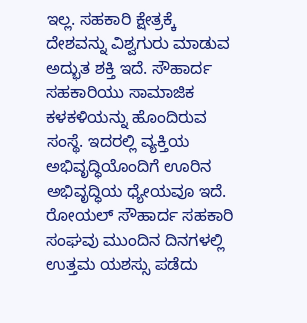ಇಲ್ಲ. ಸಹಕಾರಿ ಕ್ಷೇತ್ರಕ್ಕೆ ದೇಶವನ್ನು ವಿಶ್ವಗುರು ಮಾಡುವ ಅದ್ಭುತ ಶಕ್ತಿ ಇದೆ. ಸೌಹಾರ್ದ ಸಹಕಾರಿಯು ಸಾಮಾಜಿಕ ಕಳಕಳಿಯನ್ನು ಹೊಂದಿರುವ ಸಂಸ್ಥೆ. ಇದರಲ್ಲಿ ವ್ಯಕ್ತಿಯ ಅಭಿವೃದ್ಧಿಯೊಂದಿಗೆ ಊರಿನ ಅಭಿವೃದ್ಧಿಯ ಧ್ಯೇಯವೂ ಇದೆ. ರೋಯಲ್‌ ಸೌಹಾರ್ದ ಸಹಕಾರಿ ಸಂಘವು ಮುಂದಿನ ದಿನಗಳಲ್ಲಿ ಉತ್ತಮ ಯಶಸ್ಸು ಪಡೆದು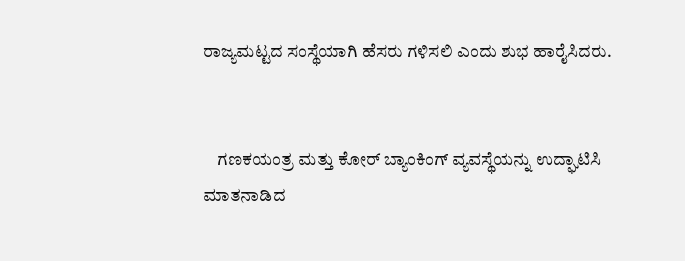ರಾಜ್ಯಮಟ್ಟದ ಸಂಸ್ಥೆಯಾಗಿ ಹೆಸರು ಗಳಿಸಲಿ ಎಂದು ಶುಭ ಹಾರೈಸಿದರು.


    ಗಣಕಯಂತ್ರ ಮತ್ತು ಕೋರ್‌ ಬ್ಯಾಂಕಿಂಗ್‌ ವ್ಯವಸ್ಥೆಯನ್ನು ಉದ್ಘಾಟಿಸಿ ಮಾತನಾಡಿದ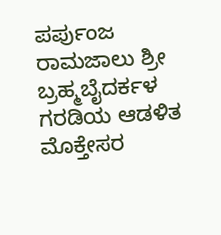ಪರ್ಪುಂಜ ರಾಮಜಾಲು ಶ್ರೀ ಬ್ರಹ್ಮಬೈದರ್ಕಳ ಗರಡಿಯ ಆಡಳಿತ ಮೊಕ್ತೇಸರ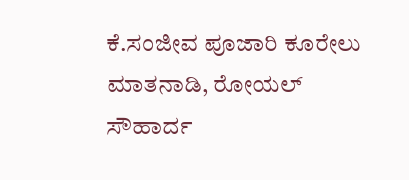ಕೆ.ಸಂಜೀವ ಪೂಜಾರಿ ಕೂರೇಲು ಮಾತನಾಡಿ, ರೋಯಲ್‌ ಸೌಹಾರ್ದ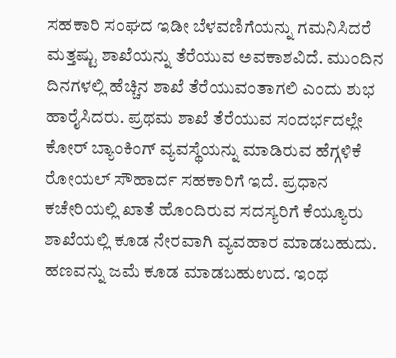ಸಹಕಾರಿ ಸಂಘದ ಇಡೀ ಬೆಳವಣಿಗೆಯನ್ನು ಗಮನಿಸಿದರೆ ಮತ್ತಷ್ಟು ಶಾಖೆಯನ್ನು ತೆರೆಯುವ ಅವಕಾಶವಿದೆ. ಮುಂದಿನ ದಿನಗಳಲ್ಲಿ ಹೆಚ್ಚಿನ ಶಾಖೆ ತೆರೆಯುವಂತಾಗಲಿ ಎಂದು ಶುಭ ಹಾರೈಸಿದರು. ಪ್ರಥಮ ಶಾಖೆ ತೆರೆಯುವ ಸಂದರ್ಭದಲ್ಲೇ ಕೋರ್‌ ಬ್ಯಾಂಕಿಂಗ್‌ ವ್ಯವಸ್ಥೆಯನ್ನು ಮಾಡಿರುವ ಹೆಗ್ಗಳಿಕೆ ರೋಯಲ್‌ ಸೌಹಾರ್ದ ಸಹಕಾರಿಗೆ ಇದೆ. ಪ್ರಧಾನ ಕಚೇರಿಯಲ್ಲಿ ಖಾತೆ ಹೊಂದಿರುವ ಸದಸ್ಯರಿಗೆ ಕೆಯ್ಯೂರು ಶಾಖೆಯಲ್ಲಿ ಕೂಡ ನೇರವಾಗಿ ವ್ಯವಹಾರ ಮಾಡಬಹುದು. ಹಣವನ್ನು ಜಮೆ ಕೂಡ ಮಾಡಬಹುಉದ. ಇಂಥ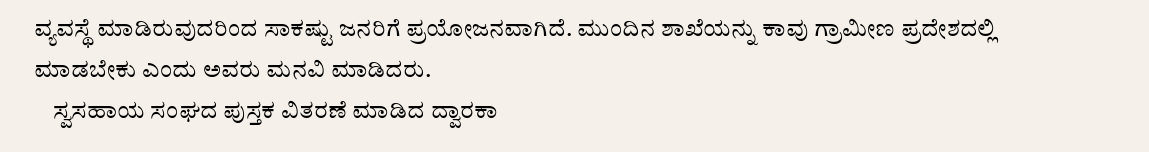ವ್ಯವಸ್ಥೆ ಮಾಡಿರುವುದರಿಂದ ಸಾಕಷ್ಟು ಜನರಿಗೆ ಪ್ರಯೋಜನವಾಗಿದೆ. ಮುಂದಿನ ಶಾಖೆಯನ್ನು ಕಾವು ಗ್ರಾಮೀಣ ಪ್ರದೇಶದಲ್ಲಿ ಮಾಡಬೇಕು ಎಂದು ಅವರು ಮನವಿ ಮಾಡಿದರು.
    ಸ್ವಸಹಾಯ ಸಂಘದ ಪುಸ್ತಕ ವಿತರಣೆ ಮಾಡಿದ ದ್ವಾರಕಾ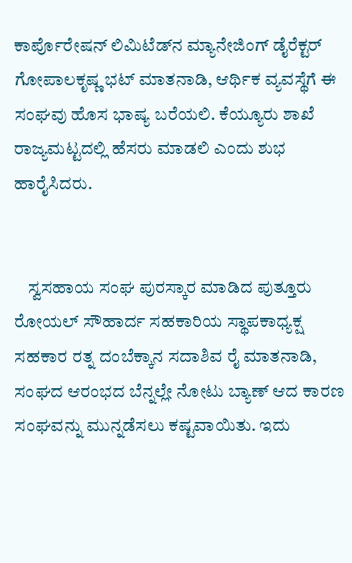ಕಾರ್ಪೊರೇಷನ್‌ ಲಿಮಿಟೆಡ್‌ನ ಮ್ಯಾನೇಜಿಂಗ್‌ ಡೈರೆಕ್ಟರ್‌ ಗೋಪಾಲಕೃಷ್ಣ ಭಟ್‌ ಮಾತನಾಡಿ, ಆರ್ಥಿಕ ವ್ಯವಸ್ಥೆಗೆ ಈ ಸಂಘವು ಹೊಸ ಭಾಷ್ಯ ಬರೆಯಲಿ. ಕೆಯ್ಯೂರು ಶಾಖೆ ರಾಜ್ಯಮಟ್ಟದಲ್ಲಿ ಹೆಸರು ಮಾಡಲಿ ಎಂದು ಶುಭ ಹಾರೈಸಿದರು.


    ಸ್ವಸಹಾಯ ಸಂಘ ಪುರಸ್ಕಾರ ಮಾಡಿದ ಪುತ್ತೂರು ರೋಯಲ್‌ ಸೌಹಾರ್ದ ಸಹಕಾರಿಯ ಸ್ಥಾಪಕಾಧ್ಯಕ್ಷ ಸಹಕಾರ ರತ್ನ ದಂಬೆಕ್ಕಾನ ಸದಾಶಿವ ರೈ ಮಾತನಾಡಿ, ಸಂಘದ ಆರಂಭದ ಬೆನ್ನಲ್ಲೇ ನೋಟು ಬ್ಯಾಣ್‌ ಆದ ಕಾರಣ ಸಂಘವನ್ನು ಮುನ್ನಡೆಸಲು ಕಷ್ಟವಾಯಿತು. ಇದು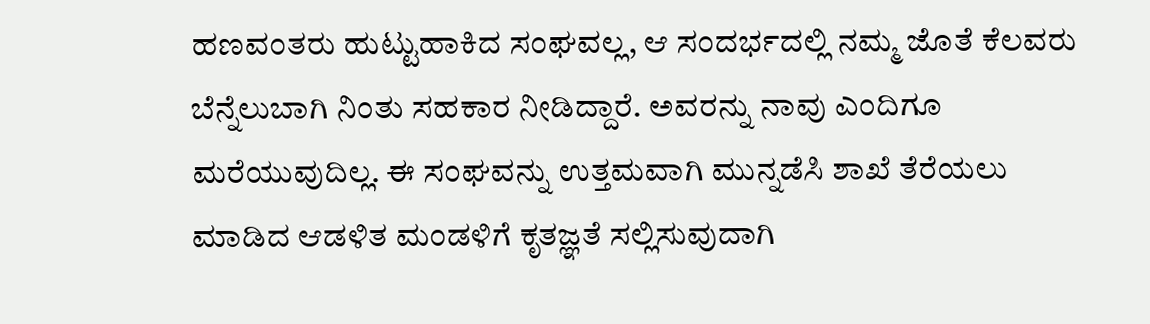ಹಣವಂತರು ಹುಟ್ಟುಹಾಕಿದ ಸಂಘವಲ್ಲ, ಆ ಸಂದರ್ಭದಲ್ಲಿ ನಮ್ಮ ಜೊತೆ ಕೆಲವರು ಬೆನ್ನೆಲುಬಾಗಿ ನಿಂತು ಸಹಕಾರ ನೀಡಿದ್ದಾರೆ. ಅವರನ್ನು ನಾವು ಎಂದಿಗೂ ಮರೆಯುವುದಿಲ್ಲ. ಈ ಸಂಘವನ್ನು ಉತ್ತಮವಾಗಿ ಮುನ್ನಡೆಸಿ ಶಾಖೆ ತೆರೆಯಲು ಮಾಡಿದ ಆಡಳಿತ ಮಂಡಳಿಗೆ ಕೃತಜ್ಞತೆ ಸಲ್ಲಿಸುವುದಾಗಿ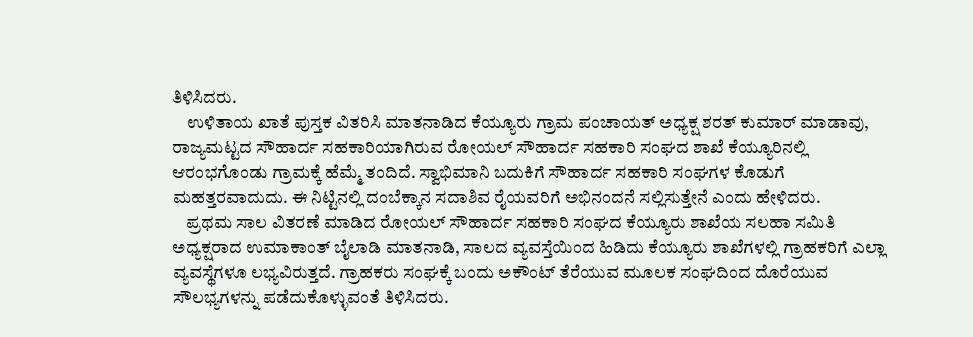ತಿಳಿಸಿದರು.
    ಉಳಿತಾಯ ಖಾತೆ ಪುಸ್ತಕ ವಿತರಿಸಿ ಮಾತನಾಡಿದ ಕೆಯ್ಯೂರು ಗ್ರಾಮ ಪಂಚಾಯತ್‌ ಅಧ್ಯಕ್ಷ ಶರತ್‌ ಕುಮಾರ್‌ ಮಾಡಾವು, ರಾಜ್ಯಮಟ್ಟದ ಸೌಹಾರ್ದ ಸಹಕಾರಿಯಾಗಿರುವ ರೋಯಲ್‌ ಸೌಹಾರ್ದ ಸಹಕಾರಿ ಸಂಘದ ಶಾಖೆ ಕೆಯ್ಯೂರಿನಲ್ಲಿ ಆರಂಭಗೊಂಡು ಗ್ರಾಮಕ್ಕೆ ಹೆಮ್ಮೆ ತಂದಿದೆ. ಸ್ವಾಭಿಮಾನಿ ಬದುಕಿಗೆ ಸೌಹಾರ್ದ ಸಹಕಾರಿ ಸಂಘಗಳ ಕೊಡುಗೆ ಮಹತ್ತರವಾದುದು. ಈ ನಿಟ್ಟಿನಲ್ಲಿ ದಂಬೆಕ್ಕಾನ ಸದಾಶಿವ ರೈಯವರಿಗೆ ಅಭಿನಂದನೆ ಸಲ್ಲಿಸುತ್ತೇನೆ ಎಂದು ಹೇಳಿದರು.
    ಪ್ರಥಮ ಸಾಲ ವಿತರಣೆ ಮಾಡಿದ ರೋಯಲ್‌ ಸೌಹಾರ್ದ ಸಹಕಾರಿ ಸಂಘದ ಕೆಯ್ಯೂರು ಶಾಖೆಯ ಸಲಹಾ ಸಮಿತಿ ಅಧ್ಯಕ್ಷರಾದ ಉಮಾಕಾಂತ್‌ ಬೈಲಾಡಿ ಮಾತನಾಡಿ, ಸಾಲದ ವ್ಯವಸ್ತೆಯಿಂದ ಹಿಡಿದು ಕೆಯ್ಯೂರು ಶಾಖೆಗಳಲ್ಲಿ ಗ್ರಾಹಕರಿಗೆ ಎಲ್ಲಾ ವ್ಯವಸ್ಥೆಗಳೂ ಲಭ್ಯವಿರುತ್ತದೆ. ಗ್ರಾಹಕರು ಸಂಘಕ್ಕೆ ಬಂದು ಅಕೌಂಟ್‌ ತೆರೆಯುವ ಮೂಲಕ ಸಂಘದಿಂದ ದೊರೆಯುವ ಸೌಲಭ್ಯಗಳನ್ನು ಪಡೆದುಕೊಳ್ಳುವಂತೆ ತಿಳಿಸಿದರು.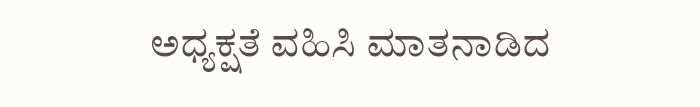ಅಧ್ಯಕ್ಷತೆ ವಹಿಸಿ ಮಾತನಾಡಿದ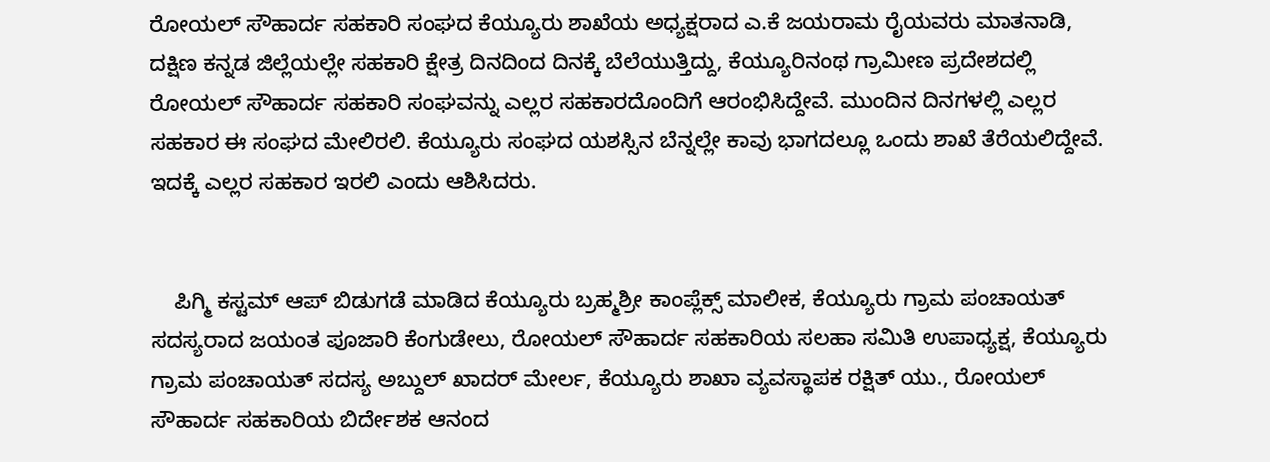ರೋಯಲ್‌ ಸೌಹಾರ್ದ ಸಹಕಾರಿ ಸಂಘದ ಕೆಯ್ಯೂರು ಶಾಖೆಯ ಅಧ್ಯಕ್ಷರಾದ ಎ.ಕೆ ಜಯರಾಮ ರೈಯವರು ಮಾತನಾಡಿ, ದಕ್ಷಿಣ ಕನ್ನಡ ಜಿಲ್ಲೆಯಲ್ಲೇ ಸಹಕಾರಿ ಕ್ಷೇತ್ರ ದಿನದಿಂದ ದಿನಕ್ಕೆ ಬೆಲೆಯುತ್ತಿದ್ದು, ಕೆಯ್ಯೂರಿನಂಥ ಗ್ರಾಮೀಣ ಪ್ರದೇಶದಲ್ಲಿ ರೋಯಲ್‌ ಸೌಹಾರ್ದ ಸಹಕಾರಿ ಸಂಘವನ್ನು ಎಲ್ಲರ ಸಹಕಾರದೊಂದಿಗೆ ಆರಂಭಿಸಿದ್ದೇವೆ. ಮುಂದಿನ ದಿನಗಳಲ್ಲಿ ಎಲ್ಲರ ಸಹಕಾರ ಈ ಸಂಘದ ಮೇಲಿರಲಿ. ಕೆಯ್ಯೂರು ಸಂಘದ ಯಶಸ್ಸಿನ ಬೆನ್ನಲ್ಲೇ ಕಾವು ಭಾಗದಲ್ಲೂ ಒಂದು ಶಾಖೆ ತೆರೆಯಲಿದ್ದೇವೆ. ಇದಕ್ಕೆ ಎಲ್ಲರ ಸಹಕಾರ ಇರಲಿ ಎಂದು ಆಶಿಸಿದರು.


    ಪಿಗ್ಮಿ ಕಸ್ಟಮ್‌ ಆಪ್‌ ಬಿಡುಗಡೆ ಮಾಡಿದ ಕೆಯ್ಯೂರು ಬ್ರಹ್ಮಶ್ರೀ ಕಾಂಪ್ಲೆಕ್ಸ್‌ ಮಾಲೀಕ, ಕೆಯ್ಯೂರು ಗ್ರಾಮ ಪಂಚಾಯತ್‌ ಸದಸ್ಯರಾದ ಜಯಂತ ಪೂಜಾರಿ ಕೆಂಗುಡೇಲು, ರೋಯಲ್‌ ಸೌಹಾರ್ದ ಸಹಕಾರಿಯ ಸಲಹಾ ಸಮಿತಿ ಉಪಾಧ್ಯಕ್ಷ, ಕೆಯ್ಯೂರು ಗ್ರಾಮ ಪಂಚಾಯತ್‌ ಸದಸ್ಯ ಅಬ್ದುಲ್‌ ಖಾದರ್‌ ಮೇರ್ಲ, ಕೆಯ್ಯೂರು ಶಾಖಾ ವ್ಯವಸ್ಥಾಪಕ ರಕ್ಷಿತ್‌ ಯು., ರೋಯಲ್‌ ಸೌಹಾರ್ದ ಸಹಕಾರಿಯ ಬಿರ್ದೇಶಕ ಆನಂದ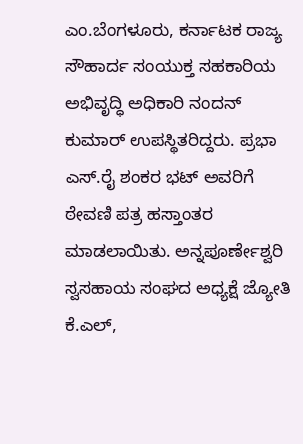ಎಂ.ಬೆಂಗಳೂರು, ಕರ್ನಾಟಕ ರಾಜ್ಯ ಸೌಹಾರ್ದ ಸಂಯುಕ್ತ ಸಹಕಾರಿಯ ಅಭಿವೃದ್ಧಿ ಅಧಿಕಾರಿ ನಂದನ್‌ ಕುಮಾರ್‌ ಉಪಸ್ಥಿತರಿದ್ದರು. ಪ್ರಭಾ ಎಸ್‌.ರೈ ಶಂಕರ ಭಟ್‌ ಅವರಿಗೆ ಠೇವಣಿ ಪತ್ರ ಹಸ್ತಾಂತರ ಮಾಡಲಾಯಿತು. ಅನ್ನಪೂರ್ಣೇಶ್ವರಿ ಸ್ವಸಹಾಯ ಸಂಘದ ಅಧ್ಯಕ್ಷೆ ಜ್ಯೋತಿ ಕೆ.ಎಲ್‌,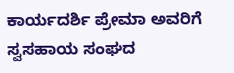ಕಾರ್ಯದರ್ಶಿ ಪ್ರೇಮಾ ಅವರಿಗೆ ಸ್ವಸಹಾಯ ಸಂಘದ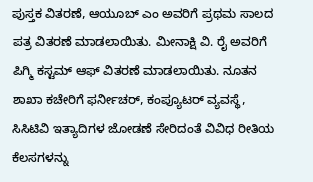ಪುಸ್ತಕ ವಿತರಣೆ, ಆಯೂಬ್‌ ಎಂ ಅವರಿಗೆ ಪ್ರಥಮ ಸಾಲದ ಪತ್ರ ವಿತರಣೆ ಮಾಡಲಾಯಿತು. ಮೀನಾಕ್ಷಿ ವಿ. ರೈ ಅವರಿಗೆ ಪಿಗ್ಮಿ ಕಸ್ಟಮ್‌ ಆಫ್‌ ವಿತರಣೆ ಮಾಡಲಾಯಿತು. ನೂತನ ಶಾಖಾ ಕಚೇರಿಗೆ ಫರ್ನೀಚರ್‌, ಕಂಪ್ಯೂಟರ್‌ ವ್ಯವಸ್ಥೆ, ಸಿಸಿಟಿವಿ ಇತ್ಯಾದಿಗಳ ಜೋಡಣೆ ಸೇರಿದಂತೆ ವಿವಿಧ ರೀತಿಯ ಕೆಲಸಗಳನ್ನು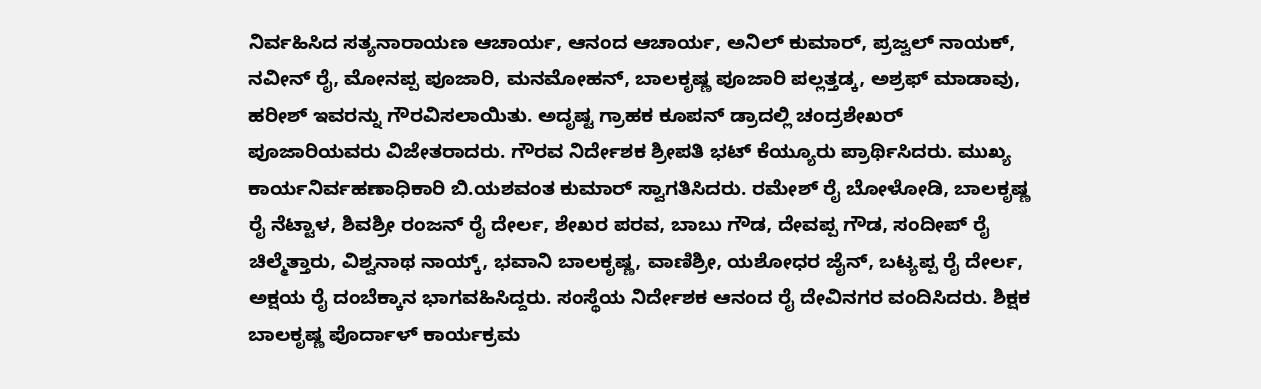ನಿರ್ವಹಿಸಿದ ಸತ್ಯನಾರಾಯಣ ಆಚಾರ್ಯ, ಆನಂದ ಆಚಾರ್ಯ, ಅನಿಲ್‌ ಕುಮಾರ್‌, ಪ್ರಜ್ವಲ್‌ ನಾಯಕ್‌, ನವೀನ್‌ ರೈ, ಮೋನಪ್ಪ ಪೂಜಾರಿ, ಮನಮೋಹನ್‌, ಬಾಲಕೃಷ್ಣ ಪೂಜಾರಿ ಪಲ್ಲತ್ತಡ್ಕ, ಅಶ್ರಫ್‌ ಮಾಡಾವು, ಹರೀಶ್‌ ಇವರನ್ನು ಗೌರವಿಸಲಾಯಿತು. ಅದೃಷ್ಟ ಗ್ರಾಹಕ ಕೂಪನ್‌ ಡ್ರಾದಲ್ಲಿ ಚಂದ್ರಶೇಖರ್‌ ಪೂಜಾರಿಯವರು ವಿಜೇತರಾದರು. ಗೌರವ ನಿರ್ದೇಶಕ ಶ್ರೀಪತಿ ಭಟ್‌ ಕೆಯ್ಯೂರು ಪ್ರಾರ್ಥಿಸಿದರು. ಮುಖ್ಯ ಕಾರ್ಯನಿರ್ವಹಣಾಧಿಕಾರಿ ಬಿ.ಯಶವಂತ ಕುಮಾರ್‌ ಸ್ವಾಗತಿಸಿದರು. ರಮೇಶ್‌ ರೈ ಬೋಳೋಡಿ, ಬಾಲಕೃಷ್ಣ ರೈ ನೆಟ್ಟಾಳ, ಶಿವಶ್ರೀ ರಂಜನ್‌ ರೈ ದೇರ್ಲ, ಶೇಖರ ಪರವ, ಬಾಬು ಗೌಡ, ದೇವಪ್ಪ ಗೌಡ, ಸಂದೀಪ್‌ ರೈ ಚಿಲ್ಮೆತ್ತಾರು, ವಿಶ್ವನಾಥ ನಾಯ್ಕ್‌, ಭವಾನಿ ಬಾಲಕೃಷ್ಣ, ವಾಣಿಶ್ರೀ, ಯಶೋಧರ ಜೈನ್‌, ಬಟ್ಯಪ್ಪ ರೈ ದೇರ್ಲ, ಅಕ್ಷಯ ರೈ ದಂಬೆಕ್ಕಾನ ಭಾಗವಹಿಸಿದ್ದರು. ಸಂಸ್ಥೆಯ ನಿರ್ದೇಶಕ ಆನಂದ ರೈ ದೇವಿನಗರ ವಂದಿಸಿದರು. ಶಿಕ್ಷಕ ಬಾಲಕೃಷ್ಣ ಪೊರ್ದಾಳ್‌ ಕಾರ್ಯಕ್ರಮ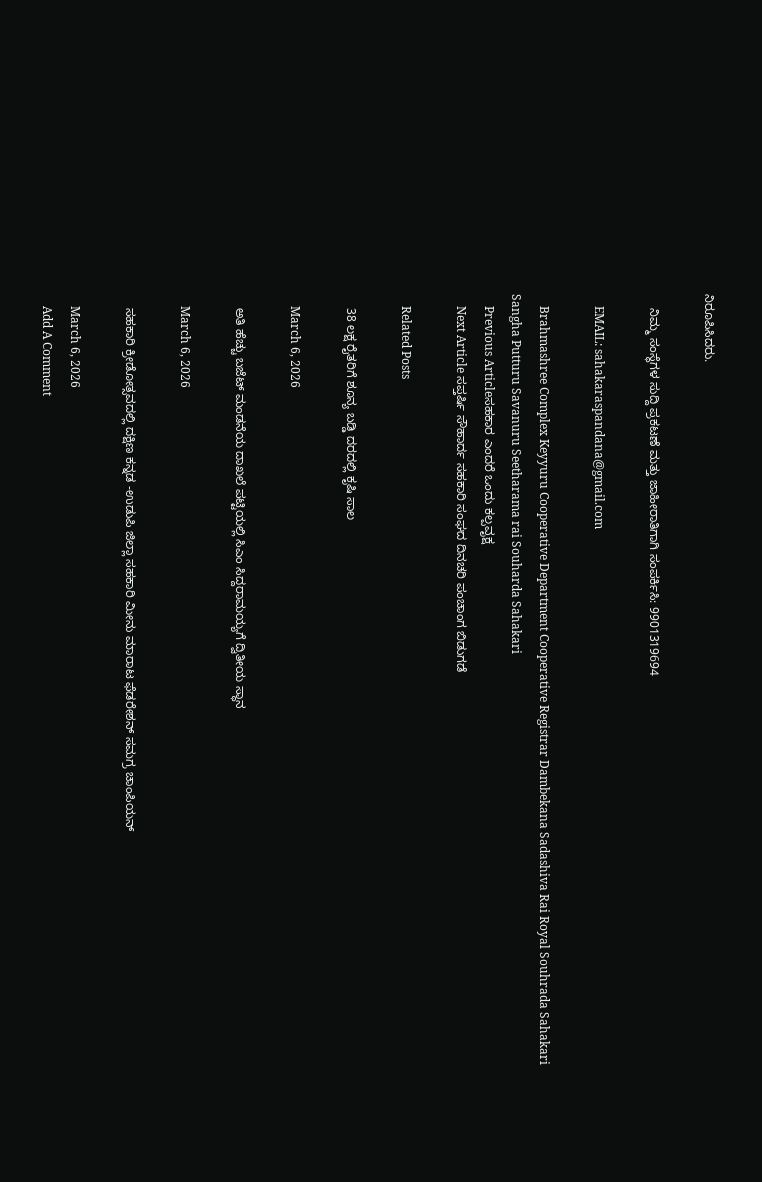ನಿರೂಪಿಸಿದರು.

    ನಿಮ್ಮ ಸಂಸ್ಥೆಗಳ ಸುದ್ದಿ ಪ್ರಕಟಣೆ ಮತ್ತು ಜಾಹೀರಾತಿಗಾಗಿ ಸಂಪರ್ಕಿಸಿ: 9901319694

    EMAIL: sahakaraspandana@gmail.com

    Brahmashree Complex Keyyuru Cooperative Department Cooperative Registrar Dambekana Sadashiva Rai Royal Souhrada Sahakari Sangha Putturu Savanuru Seetharama rai Souharda Sahakari
    Previous Articleಸಹಕಾರ ಎಂದರೆ ಒಂದು ಕಲ್ಪವೃಕ್ಷ
    Next Article ಸಪ್ತರ್ಷಿ ಸೌಹಾರ್ದ ಸಹಕಾರಿ ಸಂಘದ ದಿನಚರಿ ಪಂಚಾಂಗ ಬಿಡುಗಡೆ

    Related Posts

    38 ಲಕ್ಷ ರೈತರಿಗೆ ಶೂನ್ಯ ಬಡ್ಡಿ ದರದಲ್ಲಿ ಕೃಷಿ ಸಾಲ

    March 6, 2026

    ಅತಿ ಹೆಚ್ಚು ಬಜೆಟ್‌ ಮಂಡನೆಯ ದಾಖಲೆ ಪಟ್ಟಿಯಲ್ಲಿ ಸಿಎಂ ಸಿದ್ದರಾಮಯ್ಯಗೆ ದ್ವಿತೀಯ ಸ್ಥಾನ

    March 6, 2026

    ಸಹಕಾರಿ ಕ್ರೀಡೋತ್ಸವದಲ್ಲಿ ದಕ್ಷಿಣ ಕನ್ನಡ -ಉಡುಪಿ ಜಿಲ್ಲಾ ಸಹಕಾರಿ ಮೀನು ಮಾರಾಟ ಫೆಡರೇಶನ್‌ ಸಮಗ್ರ ಚಾಂಪಿಯನ್‌

    March 6, 2026
    Add A Comment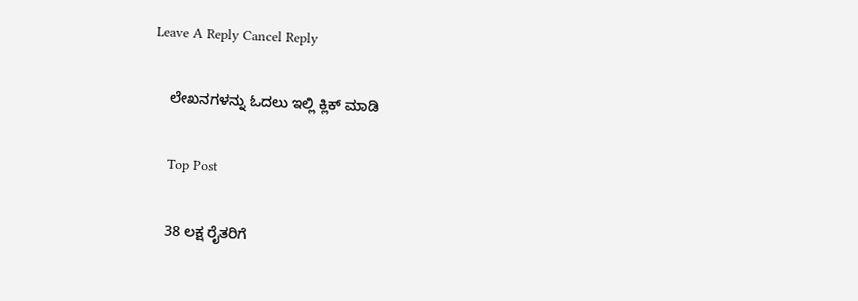Leave A Reply Cancel Reply

    ಲೇಖನಗಳನ್ನು ಓದಲು ಇಲ್ಲಿ ಕ್ಲಿಕ್ ಮಾಡಿ

    Top Post

    38 ಲಕ್ಷ ರೈತರಿಗೆ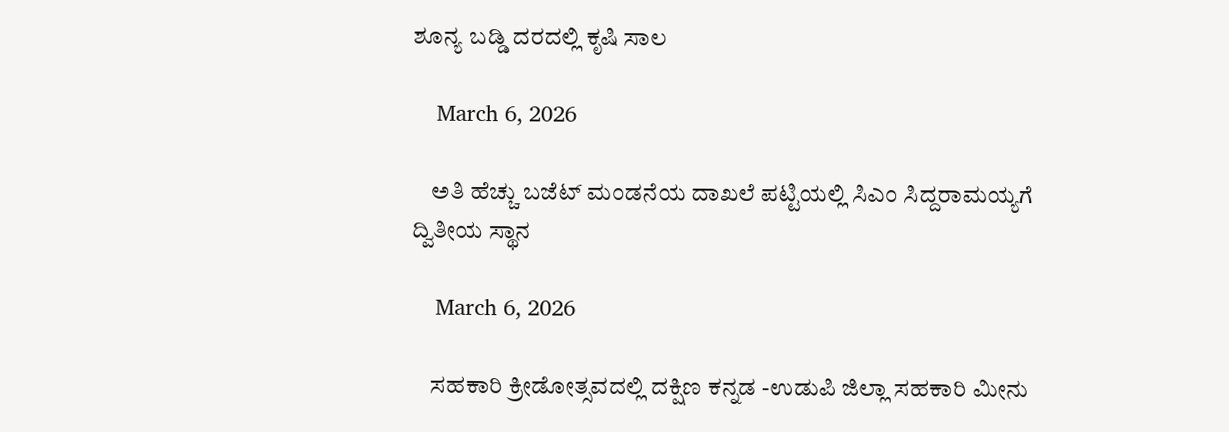ಶೂನ್ಯ ಬಡ್ಡಿ ದರದಲ್ಲಿ ಕೃಷಿ ಸಾಲ

    March 6, 2026

    ಅತಿ ಹೆಚ್ಚು ಬಜೆಟ್‌ ಮಂಡನೆಯ ದಾಖಲೆ ಪಟ್ಟಿಯಲ್ಲಿ ಸಿಎಂ ಸಿದ್ದರಾಮಯ್ಯಗೆ ದ್ವಿತೀಯ ಸ್ಥಾನ

    March 6, 2026

    ಸಹಕಾರಿ ಕ್ರೀಡೋತ್ಸವದಲ್ಲಿ ದಕ್ಷಿಣ ಕನ್ನಡ -ಉಡುಪಿ ಜಿಲ್ಲಾ ಸಹಕಾರಿ ಮೀನು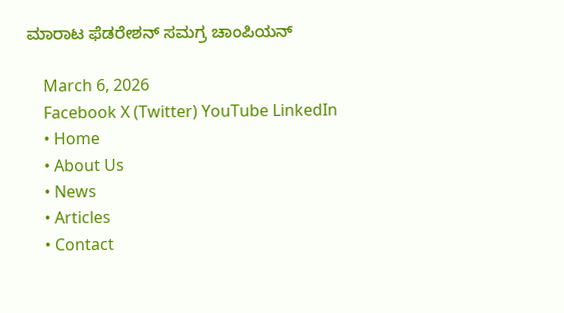ಮಾರಾಟ ಫೆಡರೇಶನ್‌ ಸಮಗ್ರ ಚಾಂಪಿಯನ್‌

    March 6, 2026
    Facebook X (Twitter) YouTube LinkedIn
    • Home
    • About Us
    • News
    • Articles
    • Contact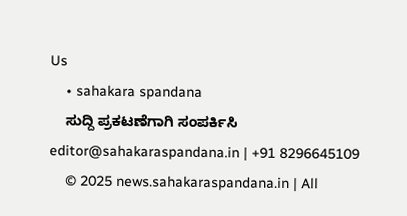Us
    • sahakara spandana
    ಸುದ್ದಿ ಪ್ರಕಟಣೆಗಾಗಿ ಸಂಪರ್ಕಿಸಿ editor@sahakaraspandana.in | +91 8296645109
    © 2025 news.sahakaraspandana.in | All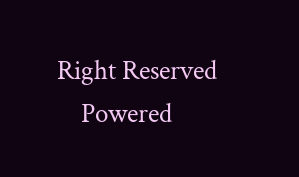Right Reserved
    Powered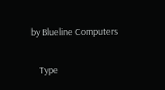by Blueline Computers

    Type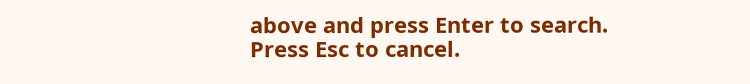above and press Enter to search. Press Esc to cancel.